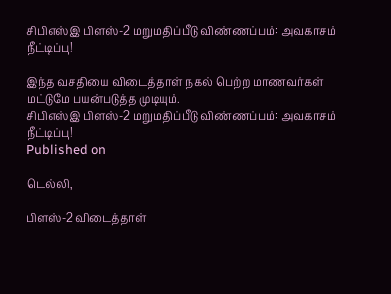சிபிஎஸ்இ பிளஸ்-2 மறுமதிப்பீடு விண்ணப்பம்: அவகாசம் நீட்டிப்பு!

இந்த வசதியை விடைத்தாள் நகல் பெற்ற மாணவர்கள் மட்டுமே பயன்படுத்த முடியும்.
சிபிஎஸ்இ பிளஸ்-2 மறுமதிப்பீடு விண்ணப்பம்: அவகாசம் நீட்டிப்பு!
Published on

டெல்லி,

பிளஸ்-2 விடைத்தாள்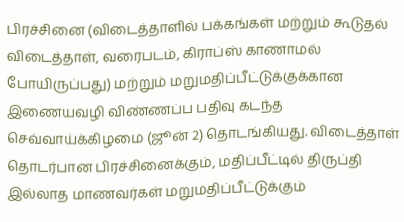பிரச்சினை (விடைத்தாளில் பக்கங்கள் மற்றும் கூடுதல் விடைத்தாள், வரைபடம், கிராப்ஸ் காணாமல் போயிருப்பது) மற்றும் மறுமதிப்பீட்டுக்குக்கான இணையவழி விண்ணப்ப பதிவு கடந்த செவ்வாய்க்கிழமை (ஜூன் 2) தொடங்கியது. விடைத்தாள் தொடர்பான பிரச்சினைக்கும், மதிப்பீட்டில் திருப்தி இல்லாத மாணவர்கள் மறுமதிப்பீட்டுக்கும்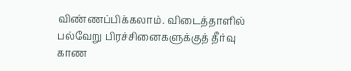விண்ணப்பிக்கலாம். விடைத்தாளில் பல்வேறு பிரச்சினைகளுக்குத் தீர்வு காண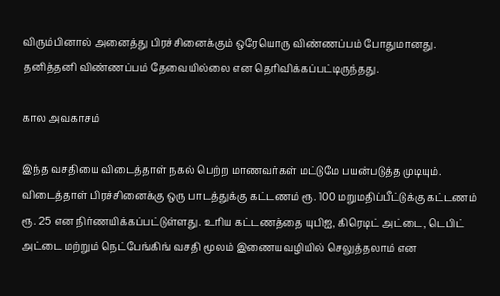விரும்பினால் அனைத்து பிரச்சினைக்கும் ஒரேயொரு விண்ணப்பம் போதுமானது. தனித்தனி விண்ணப்பம் தேவையில்லை என தெரிவிக்கப்பட்டிருந்தது.

கால அவகாசம்

இந்த வசதியை விடைத்தாள் நகல் பெற்ற மாணவர்கள் மட்டுமே பயன்படுத்த முடியும். விடைத்தாள் பிரச்சினைக்கு ஒரு பாடத்துக்கு கட்டணம் ரூ. 100 மறுமதிப்பீட்டுக்கு கட்டணம் ரூ. 25 என நிர்ணயிக்கப்பட்டுள்ளது. உரிய கட்டணத்தை யுபிஐ, கிரெடிட் அட்டை, டெபிட் அட்டை மற்றும் நெட்பேங்கிங் வசதி மூலம் இணையவழியில் செலுத்தலாம் என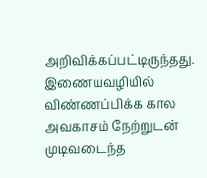அறிவிக்கப்பட்டிருந்தது. இணையவழியில் விண்ணப்பிக்க கால அவகாசம் நேற்றுடன் முடிவடைந்த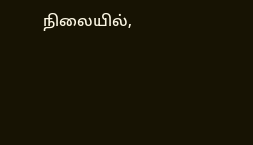நிலையில்,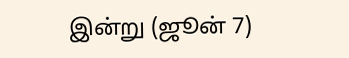இன்று (ஜூன் 7)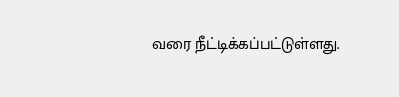வரை நீட்டிக்கப்பட்டுள்ளது.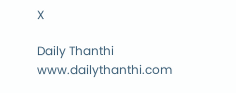X

Daily Thanthi
www.dailythanthi.com